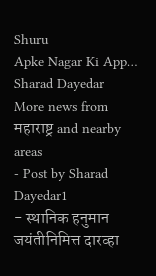Shuru
Apke Nagar Ki App…
Sharad Dayedar
More news from महाराष्ट्र and nearby areas
- Post by Sharad Dayedar1
- स्थानिक हनुमान जयंतीनिमित्त दारव्हा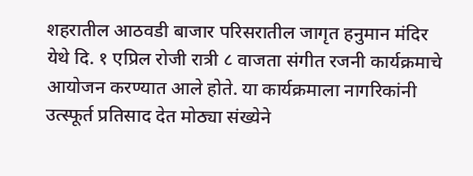शहरातील आठवडी बाजार परिसरातील जागृत हनुमान मंदिर येथे दि. १ एप्रिल रोजी रात्री ८ वाजता संगीत रजनी कार्यक्रमाचे आयोजन करण्यात आले होते. या कार्यक्रमाला नागरिकांनी उत्स्फूर्त प्रतिसाद देत मोठ्या संख्येने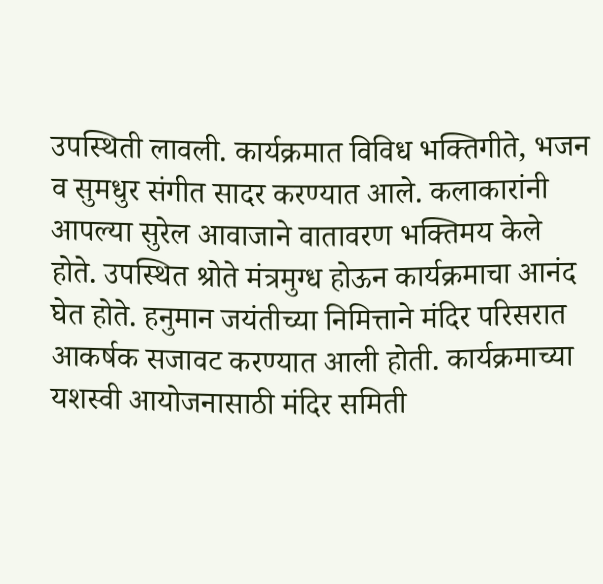उपस्थिती लावली. कार्यक्रमात विविध भक्तिगीते, भजन व सुमधुर संगीत सादर करण्यात आले. कलाकारांनी आपल्या सुरेल आवाजाने वातावरण भक्तिमय केले होते. उपस्थित श्रोते मंत्रमुग्ध होऊन कार्यक्रमाचा आनंद घेत होते. हनुमान जयंतीच्या निमित्ताने मंदिर परिसरात आकर्षक सजावट करण्यात आली होती. कार्यक्रमाच्या यशस्वी आयोजनासाठी मंदिर समिती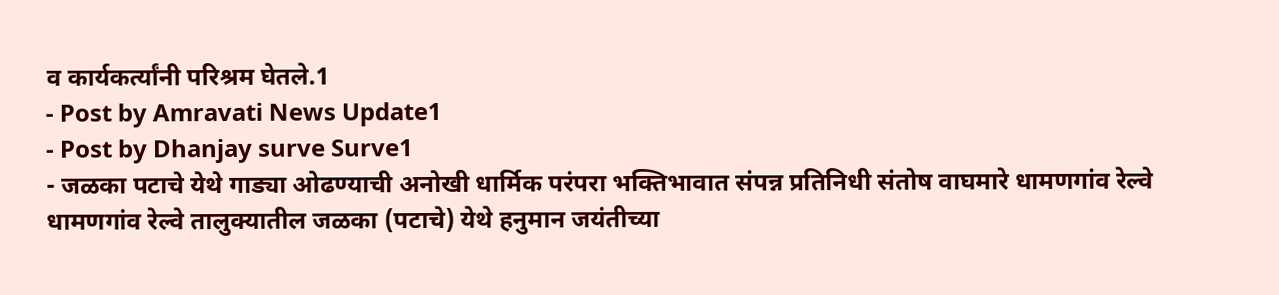व कार्यकर्त्यांनी परिश्रम घेतले.1
- Post by Amravati News Update1
- Post by Dhanjay surve Surve1
- जळका पटाचे येथे गाड्या ओढण्याची अनोखी धार्मिक परंपरा भक्तिभावात संपन्न प्रतिनिधी संतोष वाघमारे धामणगांव रेल्वे धामणगांव रेल्वे तालुक्यातील जळका (पटाचे) येथे हनुमान जयंतीच्या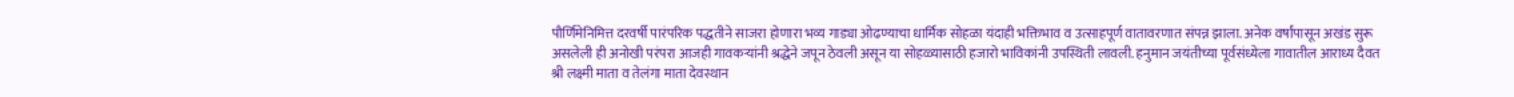पौर्णिमेनिमित्त दरवर्षी पारंपरिक पद्धतीने साजरा होणारा भव्य गाड्या ओढण्याचा धार्मिक सोहळा यंदाही भक्तिभाव व उत्साहपूर्ण वातावरणात संपन्न झाला. अनेक वर्षांपासून अखंड सुरू असलेली ही अनोखी परंपरा आजही गावकऱ्यांनी श्रद्धेने जपून ठेवली असून या सोहळ्यासाठी हजारो भाविकांनी उपस्थिती लावली. हनुमान जयंतीच्या पूर्वसंध्येला गावातील आराध्य दैवत श्री लक्ष्मी माता व तेलंगा माता देवस्थान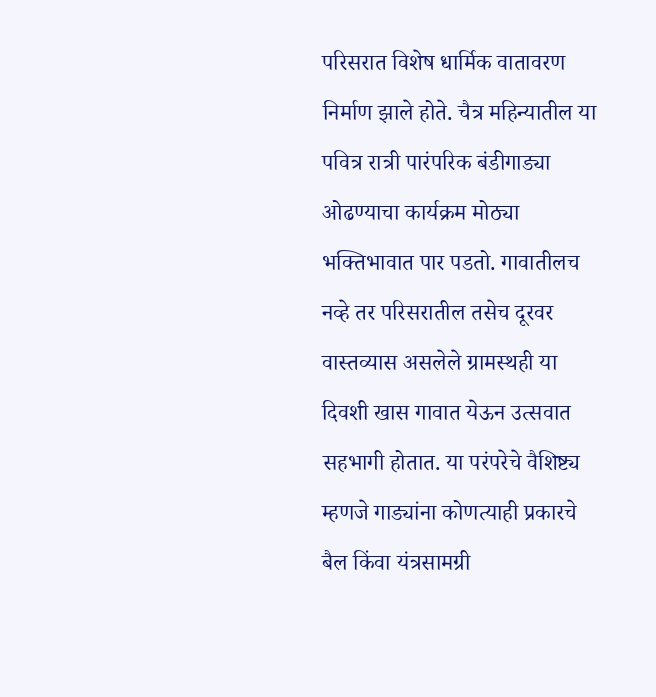परिसरात विशेष धार्मिक वातावरण निर्माण झाले होते. चैत्र महिन्यातील या पवित्र रात्री पारंपरिक बंडीगाड्या ओढण्याचा कार्यक्रम मोठ्या भक्तिभावात पार पडतो. गावातीलच नव्हे तर परिसरातील तसेच दूरवर वास्तव्यास असलेले ग्रामस्थही या दिवशी खास गावात येऊन उत्सवात सहभागी होतात. या परंपरेचे वैशिष्ट्य म्हणजे गाड्यांना कोणत्याही प्रकारचे बैल किंवा यंत्रसामग्री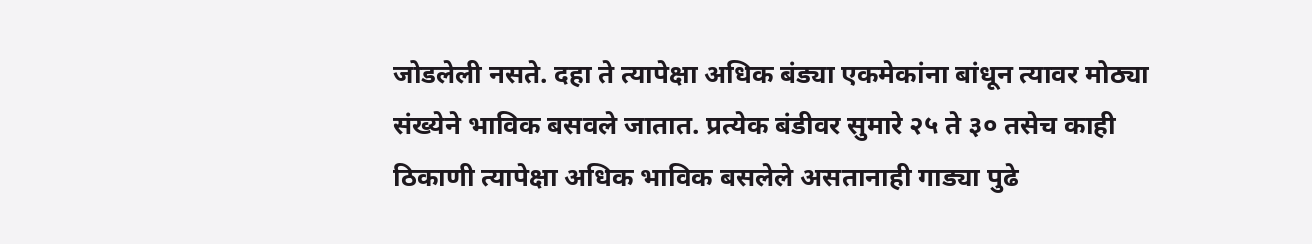जोडलेली नसते. दहा ते त्यापेक्षा अधिक बंड्या एकमेकांना बांधून त्यावर मोठ्या संख्येने भाविक बसवले जातात. प्रत्येक बंडीवर सुमारे २५ ते ३० तसेच काही ठिकाणी त्यापेक्षा अधिक भाविक बसलेले असतानाही गाड्या पुढे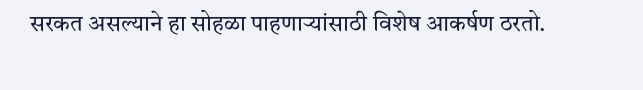सरकत असल्याने हा सोहळा पाहणाऱ्यांसाठी विशेष आकर्षण ठरतो.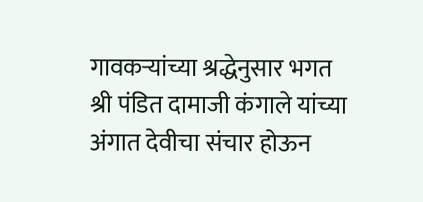गावकऱ्यांच्या श्रद्धेनुसार भगत श्री पंडित दामाजी कंगाले यांच्या अंगात देवीचा संचार होऊन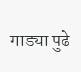गाड्या पुढे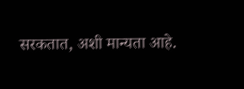सरकतात, अशी मान्यता आहे.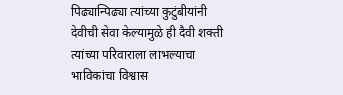पिढ्यान्पिढ्या त्यांच्या कुटुंबीयांनी देवीची सेवा केल्यामुळे ही दैवी शक्ती त्यांच्या परिवाराला लाभल्याचा भाविकांचा विश्वास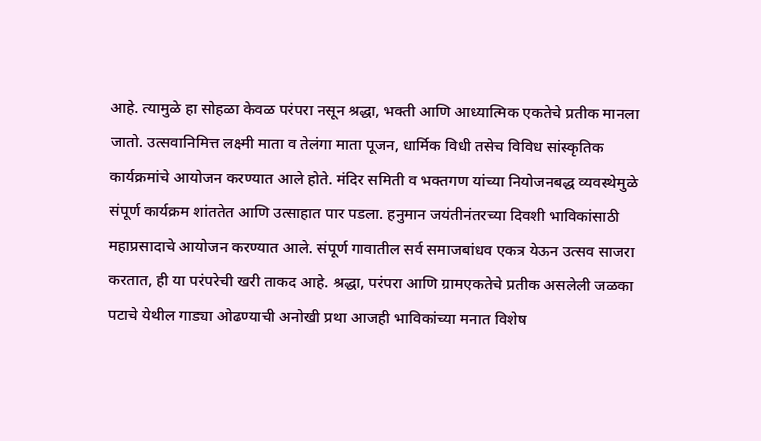आहे. त्यामुळे हा सोहळा केवळ परंपरा नसून श्रद्धा, भक्ती आणि आध्यात्मिक एकतेचे प्रतीक मानला जातो. उत्सवानिमित्त लक्ष्मी माता व तेलंगा माता पूजन, धार्मिक विधी तसेच विविध सांस्कृतिक कार्यक्रमांचे आयोजन करण्यात आले होते. मंदिर समिती व भक्तगण यांच्या नियोजनबद्ध व्यवस्थेमुळे संपूर्ण कार्यक्रम शांततेत आणि उत्साहात पार पडला. हनुमान जयंतीनंतरच्या दिवशी भाविकांसाठी महाप्रसादाचे आयोजन करण्यात आले. संपूर्ण गावातील सर्व समाजबांधव एकत्र येऊन उत्सव साजरा करतात, ही या परंपरेची खरी ताकद आहे. श्रद्धा, परंपरा आणि ग्रामएकतेचे प्रतीक असलेली जळका पटाचे येथील गाड्या ओढण्याची अनोखी प्रथा आजही भाविकांच्या मनात विशेष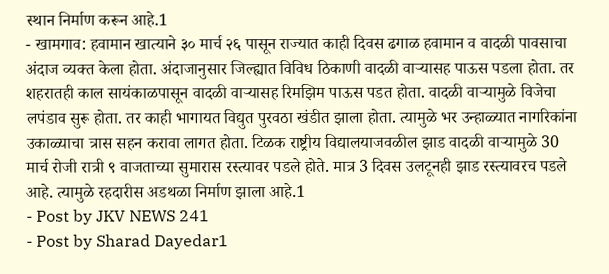स्थान निर्माण करून आहे.1
- खामगाव: हवामान खात्याने ३० मार्च २६ पासून राज्यात काही दिवस ढगाळ हवामान व वादळी पावसाचा अंदाज व्यक्त केला होता. अंदाजानुसार जिल्ह्यात विविध ठिकाणी वादळी वाऱ्यासह पाऊस पडला होता. तर शहरातही काल सायंकाळपासून वादळी वाऱ्यासह रिमझिम पाऊस पडत होता. वादळी वाऱ्यामुळे विजेचा लपंडाव सुरू होता. तर काही भागायत विद्युत पुरवठा खंडीत झाला होता. त्यामुळे भर उन्हाळ्यात नागरिकांना उकाळ्याचा त्रास सहन करावा लागत होता. टिळक राष्ट्रीय विद्यालयाजवळील झाड वादळी वाऱ्यामुळे 30 मार्च रोजी रात्री ९ वाजताच्या सुमारास रस्त्यावर पडले होते. मात्र 3 दिवस उलटूनही झाड रस्त्यावरच पडले आहे. त्यामुळे रहदारीस अडथळा निर्माण झाला आहे.1
- Post by JKV NEWS 241
- Post by Sharad Dayedar1